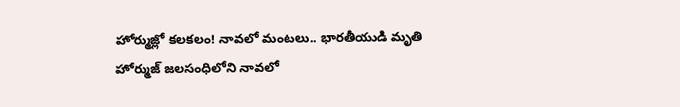హోర్ముజ్లో కలకలం! నావలో మంటలు.. భారతీయుడి మృతి
హోర్ముజ్ జలసంధిలోని నావలో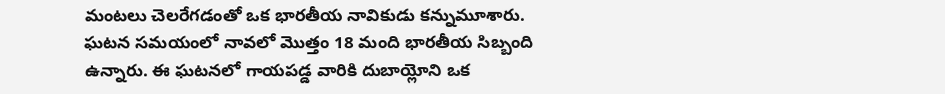మంటలు చెలరేగడంతో ఒక భారతీయ నావికుడు కన్నుమూశారు. ఘటన సమయంలో నావలో మొత్తం 18 మంది భారతీయ సిబ్బంది ఉన్నారు. ఈ ఘటనలో గాయపడ్డ వారికి దుబాయ్లోని ఒక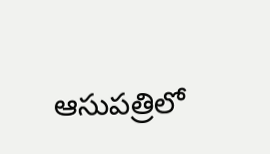ఆసుపత్రిలో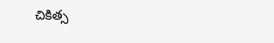చికిత్స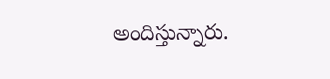అందిస్తున్నారు.